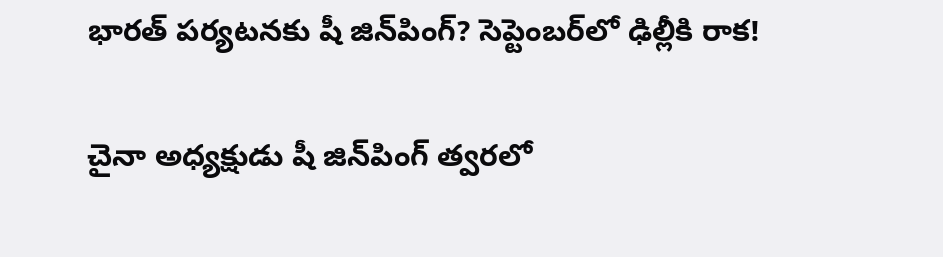భారత్ పర్యటనకు షీ జిన్‌పింగ్? సెప్టెంబర్‌లో ఢిల్లీకి రాక!

చైనా అధ్యక్షుడు షీ జిన్‌పింగ్ త్వరలో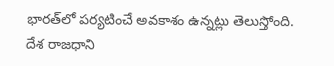భారత్‌లో పర్యటించే అవకాశం ఉన్నట్లు తెలుస్తోంది. దేశ రాజధాని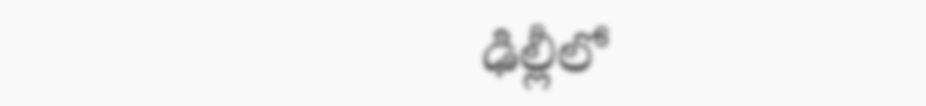ఢిల్లీలో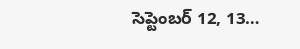సెప్టెంబర్ 12, 13…